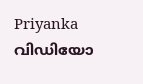Priyanka വിഡിയോ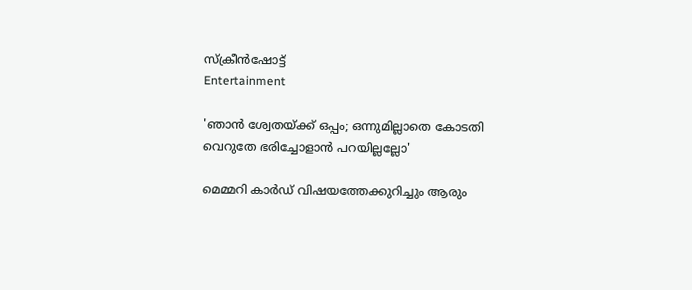സ്ക്രീൻഷോട്ട്
Entertainment

'ഞാൻ ശ്വേതയ്ക്ക് ഒപ്പം; ഒന്നുമില്ലാതെ കോടതി വെറുതേ ഭരിച്ചോളാൻ പറയില്ലല്ലോ'

മെമ്മറി കാർഡ് വിഷയത്തേക്കുറിച്ചും ആരും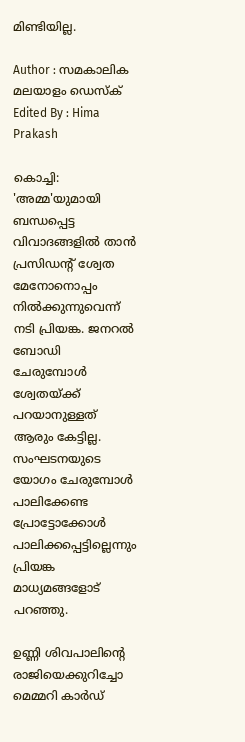മിണ്ടിയില്ല.

Author : സമകാലിക മലയാളം ഡെസ്ക്
Edited By : Hima Prakash

കൊച്ചി: 'അമ്മ'യുമായി ബന്ധപ്പെട്ട വിവാദങ്ങളിൽ താൻ പ്രസിഡന്റ് ശ്വേത മേനോനൊപ്പം നിൽക്കുന്നുവെന്ന് നടി പ്രിയങ്ക. ജനറൽ ബോഡി ചേരുമ്പോൾ ശ്വേതയ്ക്ക് പറയാനുള്ളത് ആരും കേട്ടില്ല. സംഘടനയുടെ യോഗം ചേരുമ്പോൾ പാലിക്കേണ്ട പ്രോട്ടോക്കോൾ പാലിക്കപ്പെട്ടില്ലെന്നും പ്രിയങ്ക മാധ്യമങ്ങളോട് പറഞ്ഞു.

ഉണ്ണി ശിവപാലിന്റെ രാജിയെക്കുറിച്ചോ മെമ്മറി കാർഡ്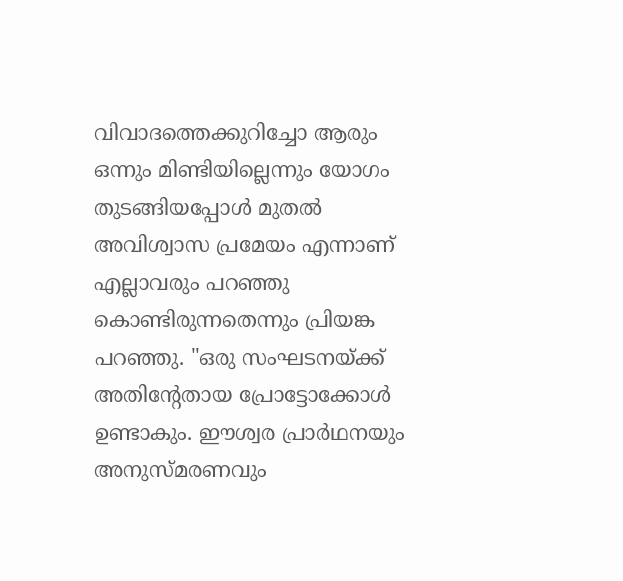വിവാദത്തെക്കുറിച്ചോ ആരും ഒന്നും മിണ്ടിയില്ലെന്നും യോഗം തുടങ്ങിയപ്പോൾ മുതൽ അവിശ്വാസ പ്രമേയം എന്നാണ് എല്ലാവരും പറഞ്ഞു കൊണ്ടിരുന്നതെന്നും പ്രിയങ്ക പറഞ്ഞു. "ഒരു സംഘടനയ്ക്ക് അതിന്റേതായ പ്രോട്ടോക്കോൾ ഉണ്ടാകും. ഈശ്വര പ്രാർഥനയും അനുസ്മരണവും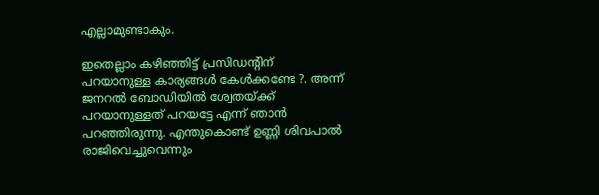എല്ലാമുണ്ടാകും.

ഇതെല്ലാം കഴിഞ്ഞിട്ട് പ്രസിഡന്റിന് പറയാനുള്ള കാര്യങ്ങൾ കേൾക്കണ്ടേ ?. അന്ന് ജനറൽ ബോഡിയിൽ ശ്വേതയ്ക്ക് പറയാനുള്ളത് പറയട്ടേ എന്ന് ഞാൻ പറഞ്ഞിരുന്നു. എന്തുകൊണ്ട് ഉണ്ണി ശിവപാൽ രാജിവെച്ചുവെന്നും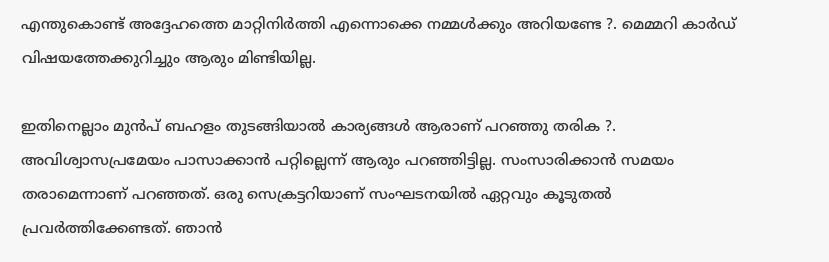എന്തുകൊണ്ട് അദ്ദേഹത്തെ മാറ്റിനിർത്തി എന്നൊക്കെ നമ്മൾക്കും അറിയണ്ടേ ?. മെമ്മറി കാർഡ് വിഷയത്തേക്കുറിച്ചും ആരും മിണ്ടിയില്ല.

ഇതിനെല്ലാം മുൻപ് ബഹളം തുടങ്ങിയാൽ കാര്യങ്ങൾ ആരാണ് പറഞ്ഞു തരിക ?. അവിശ്വാസപ്രമേയം പാസാക്കാൻ പറ്റില്ലെന്ന് ആരും പറ‍ഞ്ഞിട്ടില്ല. സംസാരിക്കാൻ സമയം തരാമെന്നാണ് പറഞ്ഞത്. ഒരു സെക്രട്ടറിയാണ് സംഘടനയിൽ ഏറ്റവും കൂടുതൽ പ്രവർത്തിക്കേണ്ടത്. ഞാൻ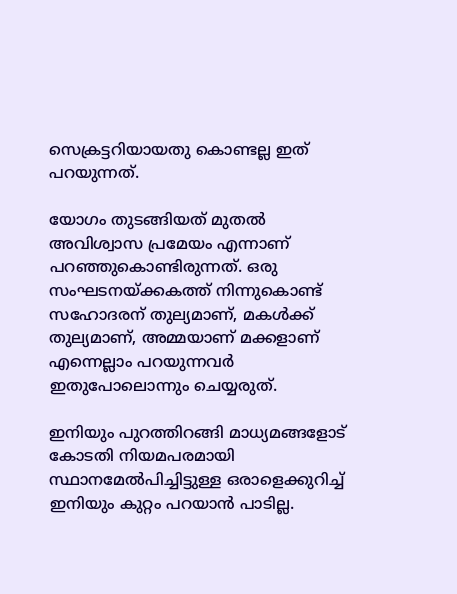സെക്രട്ടറിയായതു കൊണ്ടല്ല ഇത് പറയുന്നത്.

യോഗം തുടങ്ങിയത് മുതൽ അവിശ്വാസ പ്രമേയം എന്നാണ് പറഞ്ഞുകൊണ്ടിരുന്നത്. ഒരു സംഘടനയ്ക്കകത്ത് നിന്നുകൊണ്ട് സഹോദരന് തുല്യമാണ്, മകൾക്ക് തുല്യമാണ്, അമ്മയാണ് മക്കളാണ് എന്നെല്ലാം പറയുന്നവർ ഇതുപോലൊന്നും ചെയ്യരുത്.

ഇനിയും പുറത്തിറങ്ങി മാധ്യമങ്ങളോട് കോടതി നിയമപരമായി സ്ഥാനമേൽപിച്ചിട്ടുള്ള ഒരാളെക്കുറിച്ച് ഇനിയും കുറ്റം പറയാൻ പാടില്ല.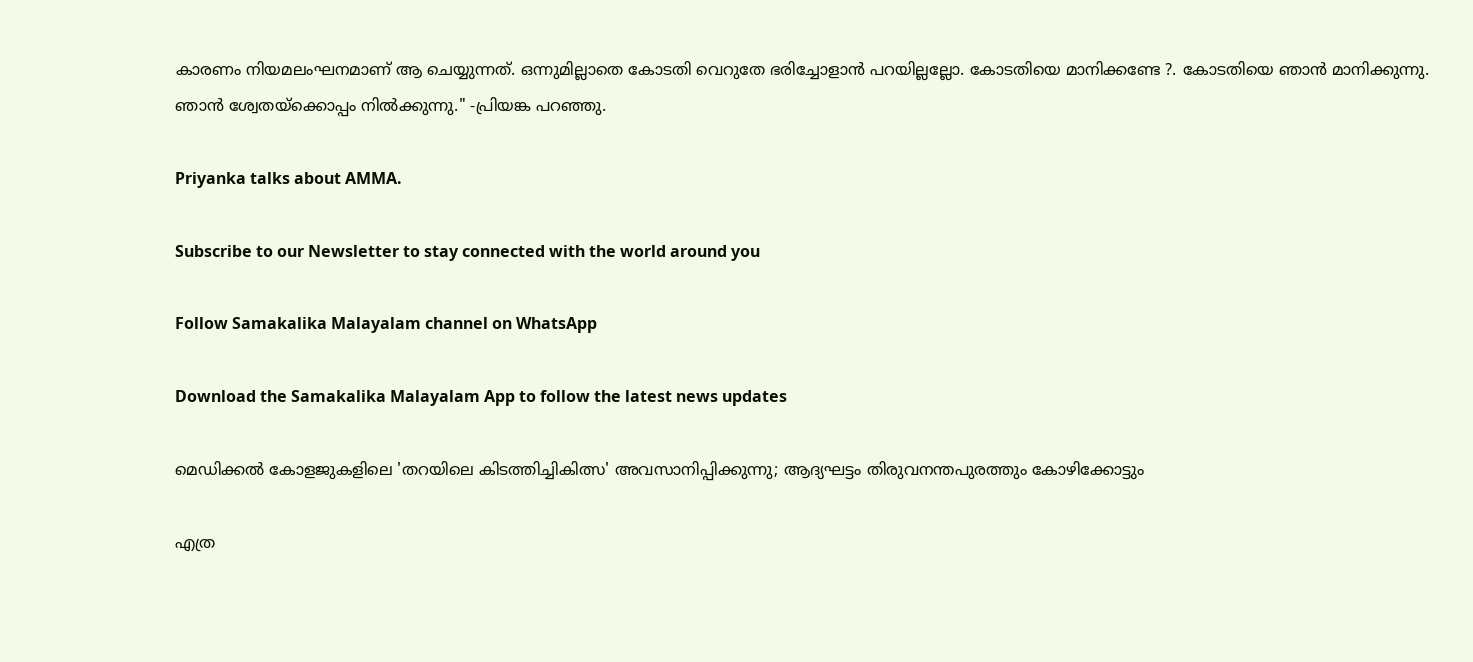കാരണം നിയമലംഘനമാണ് ആ ചെയ്യുന്നത്. ഒന്നുമില്ലാതെ കോടതി വെറുതേ ഭരിച്ചോളാൻ പറയില്ലല്ലോ. കോടതിയെ മാനിക്കണ്ടേ ?. കോടതിയെ ഞാൻ മാനിക്കുന്നു. ഞാൻ ശ്വേതയ്ക്കൊപ്പം നിൽക്കുന്നു." -പ്രിയങ്ക പറഞ്ഞു.

Priyanka talks about AMMA.

Subscribe to our Newsletter to stay connected with the world around you

Follow Samakalika Malayalam channel on WhatsApp

Download the Samakalika Malayalam App to follow the latest news updates

മെഡിക്കൽ കോളജുകളിലെ 'തറയിലെ കിടത്തിച്ചികിത്സ' അവസാനിപ്പിക്കുന്നു; ആദ്യഘട്ടം തിരുവനന്തപുരത്തും കോഴിക്കോട്ടും

എത്ര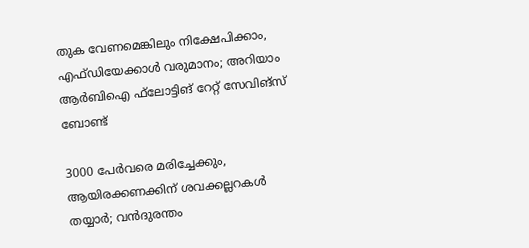തുക വേണമെങ്കിലും നിക്ഷേപിക്കാം, എഫ്ഡിയേക്കാള്‍ വരുമാനം; അറിയാം ആര്‍ബിഐ ഫ്‌ലോട്ടിങ് റേറ്റ് സേവിങ്‌സ് ബോണ്ട്

3000 പേര്‍വരെ മരിച്ചേക്കും, ആയിരക്കണക്കിന് ശവക്കല്ലറകള്‍ തയ്യാര്‍; വന്‍ദുരന്തം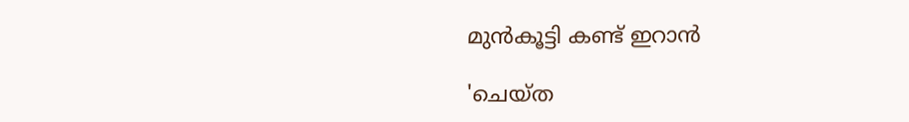മുന്‍കൂട്ടി കണ്ട് ഇറാന്‍

'ചെയ്ത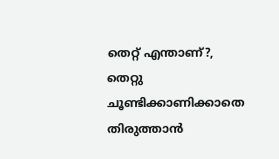തെറ്റ് എന്താണ്?, തെറ്റു ചൂണ്ടിക്കാണിക്കാതെ തിരുത്താന്‍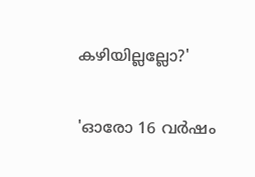കഴിയില്ലല്ലോ?'

'ഓരോ 16 വർഷം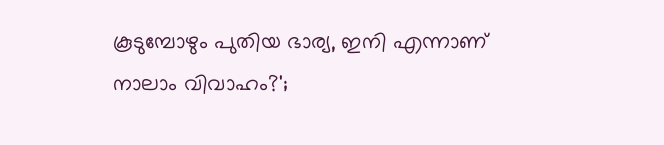കൂടുമ്പോഴും പുതിയ ഭാര്യ, ഇനി എന്നാണ് നാലാം വിവാഹം?';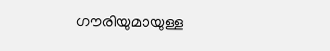ഗൗരിയുമായുള്ള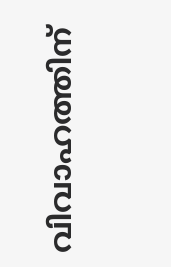വിവാഹത്തിന്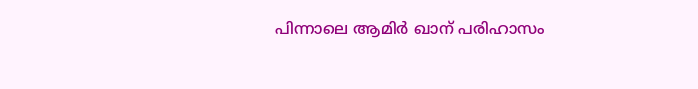പിന്നാലെ ആമിർ ഖാന് പരിഹാസം